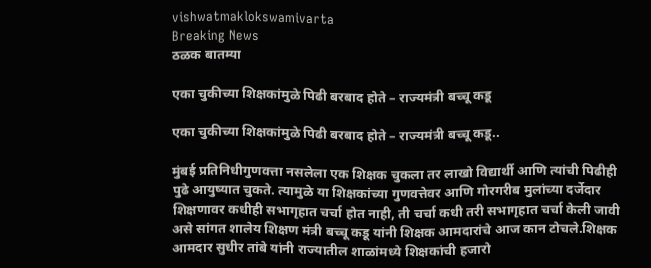vishwatmaklokswamivarta
Breaking News
ठळक बातम्या

एका चुकीच्या शिक्षकांमुळे पिढी बरबाद होते – राज्यमंत्री बच्चू कडू

एका चुकीच्या शिक्षकांमुळे पिढी बरबाद होते – राज्यमंत्री बच्चू कडू..

मुंबई प्रतिनिधीगुणवत्ता नसलेला एक शिक्षक चुकला तर लाखो विद्यार्थी आणि त्यांची पिढीही पुढे आयुष्यात चुकते. त्यामुळे या शिक्षकांच्या गुणवत्तेवर आणि गोरगरीब मुलांच्या दर्जेदार शिक्षणावर कधीही सभागृहात चर्चा होत नाही, ती चर्चा कधी तरी सभागृहात चर्चा केली जावी असे सांगत शालेय शिक्षण मंत्री बच्चू कडू यांनी शिक्षक आमदारांचे आज कान टोचले.शिक्षक आमदार सुधीर तांबे यांनी राज्यातील शाळांमध्ये शिक्षकांची हजारो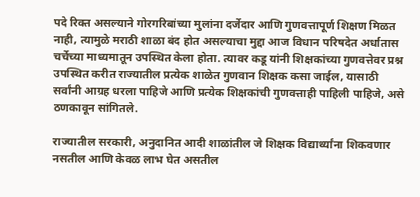पदे रिक्त असल्याने गोरगरिबांच्या मुलांना दर्जेदार आणि गुणवत्तापूर्ण शिक्षण मिळत नाही, त्यामुळे मराठी शाळा बंद होत असल्याचा मुद्दा आज विधान परिषदेत अर्धातास चर्चेच्या माध्यमातून उपस्थित केला होता. त्यावर कडू यांनी शिक्षकांच्या गुणवत्तेवर प्रश्न उपस्थित करीत राज्यातील प्रत्येक शाळेत गुणवान शिक्षक कसा जाईल, यासाठी सर्वांनी आग्रह धरला पाहिजे आणि प्रत्येक शिक्षकांची गुणवत्ताही पाहिली पाहिजे, असे ठणकावून सांगितले.

राज्यातील सरकारी, अनुदानित आदी शाळांतील जे शिक्षक विद्यार्थ्यांना शिकवणार नसतील आणि केवळ लाभ घेत असतील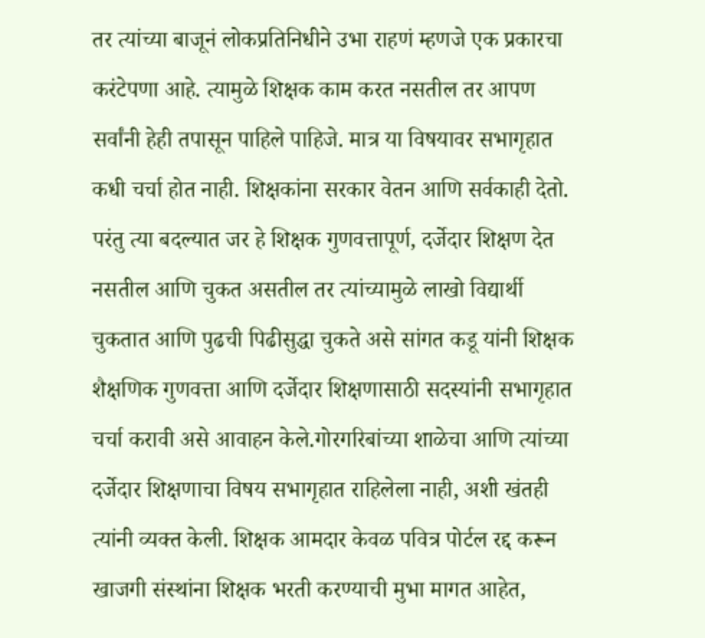तर त्यांच्या बाजूनं लोकप्रतिनिधीने उभा राहणं म्हणजे एक प्रकारचा करंटेपणा आहे. त्यामुळे शिक्षक काम करत नसतील तर आपण सर्वांनी हेही तपासून पाहिले पाहिजे. मात्र या विषयावर सभागृहात कधी चर्चा होत नाही. शिक्षकांना सरकार वेतन आणि सर्वकाही देतो. परंतु त्या बदल्यात जर हे शिक्षक गुणवत्तापूर्ण, दर्जेदार शिक्षण देत नसतील आणि चुकत असतील तर त्यांच्यामुळे लाखो विद्यार्थी चुकतात आणि पुढची पिढीसुद्धा चुकते असे सांगत कडू यांनी शिक्षक शैक्षणिक गुणवत्ता आणि दर्जेदार शिक्षणासाठी सदस्यांनी सभागृहात चर्चा करावी असे आवाहन केले.गोरगरिबांच्या शाळेचा आणि त्यांच्या दर्जेदार शिक्षणाचा विषय सभागृहात राहिलेला नाही, अशी खंतही त्यांनी व्यक्त केली. शिक्षक आमदार केवळ पवित्र पोर्टल रद्द करून खाजगी संस्थांना शिक्षक भरती करण्याची मुभा मागत आहेत,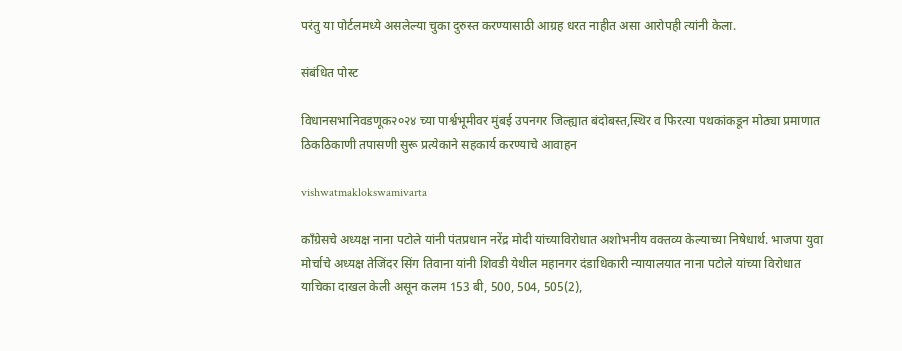परंतु या पोर्टलमध्ये असलेल्या चुका दुरुस्त करण्यासाठी आग्रह धरत नाहीत असा आरोपही त्यांनी केला.

संबंधित पोस्ट

विधानसभानिवडणूक२०२४ च्या पार्श्वभूमीवर मुंबई उपनगर जिल्ह्यात बंदोबस्त,स्थिर व फिरत्या पथकांकडून मोठ्या प्रमाणात ठिकठिकाणी तपासणी सुरू प्रत्येकाने सहकार्य करण्याचे आवाहन

vishwatmaklokswamivarta

काँग्रेसचे अध्यक्ष नाना पटोले यांनी पंतप्रधान नरेंद्र मोदी यांच्याविरोधात अशोभनीय वक्तव्य केल्याच्या निषेधार्थ. भाजपा युवा मोर्चाचे अध्यक्ष तेजिंदर सिंग तिवाना यांनी शिवडी येथील महानगर दंडाधिकारी न्यायालयात नाना पटोले यांच्या विरोधात याचिका दाखल केली असून कलम 153 बी, 500, 504, 505(2),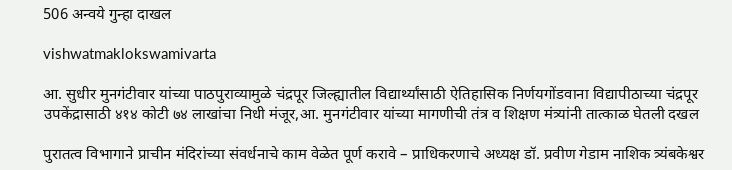506 अन्वये गुन्हा दाखल

vishwatmaklokswamivarta

आ. सुधीर मुनगंटीवार यांच्या पाठपुराव्यामुळे चंद्रपूर जिल्ह्यातील विद्यार्थ्यांसाठी ऐतिहासिक निर्णयगोंडवाना विद्यापीठाच्या चंद्रपूर उपकेंद्रासाठी ४१४ कोटी ७४ लाखांचा निधी मंजूर,आ. मुनगंटीवार यांच्या मागणीची तंत्र व शिक्षण मंत्र्यांनी तात्काळ घेतली दखल

पुरातत्व विभागाने प्राचीन मंदिरांच्या संवर्धनाचे काम वेळेत पूर्ण करावे – प्राधिकरणाचे अध्यक्ष डॉ. प्रवीण गेडाम नाशिक त्र्यंबकेश्वर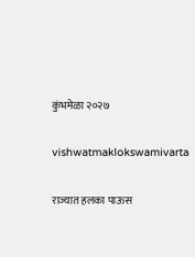कुंभमेळा २०२७

vishwatmaklokswamivarta

राज्यात हलका पाऊस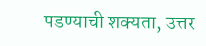पडण्याची शक्यता, उत्तर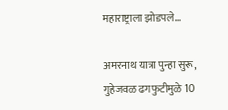महाराष्ट्राला झोडपले…

अमरनाथ यात्रा पुन्हा सुरू, गुहेजवळ ढगफुटीमुळे 10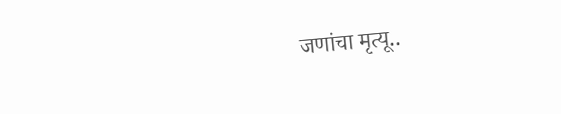जणांचा मृत्यू..